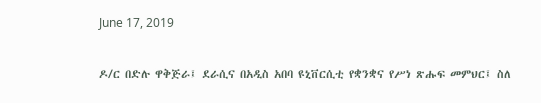June 17, 2019

ዶ/ር በድሉ ዋቅጅራ፤ ደራሲና በአዲስ አበባ ዩኒቨርሲቲ የቋንቋና የሥነ ጽሑፍ መምህር፤ ስለ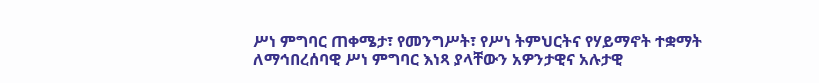ሥነ ምግባር ጠቀሜታ፣ የመንግሥት፣ የሥነ ትምህርትና የሃይማኖት ተቋማት ለማኅበረሰባዊ ሥነ ምግባር እነጻ ያላቸውን አዎንታዊና አሉታዊ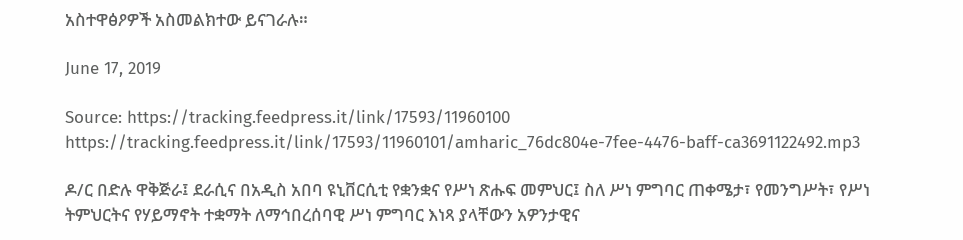አስተዋፅዖዎች አስመልክተው ይናገራሉ።

June 17, 2019

Source: https://tracking.feedpress.it/link/17593/11960100
https://tracking.feedpress.it/link/17593/11960101/amharic_76dc804e-7fee-4476-baff-ca3691122492.mp3

ዶ/ር በድሉ ዋቅጅራ፤ ደራሲና በአዲስ አበባ ዩኒቨርሲቲ የቋንቋና የሥነ ጽሑፍ መምህር፤ ስለ ሥነ ምግባር ጠቀሜታ፣ የመንግሥት፣ የሥነ ትምህርትና የሃይማኖት ተቋማት ለማኅበረሰባዊ ሥነ ምግባር እነጻ ያላቸውን አዎንታዊና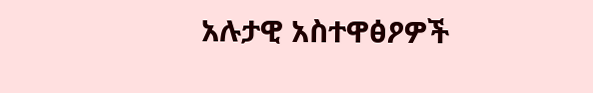አሉታዊ አስተዋፅዖዎች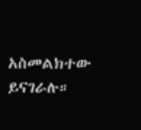አስመልክተው ይናገራሉ።